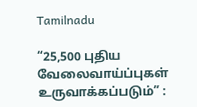Tamilnadu

“25,500 புதிய வேலைவாய்ப்புகள் உருவாக்கப்படும்” :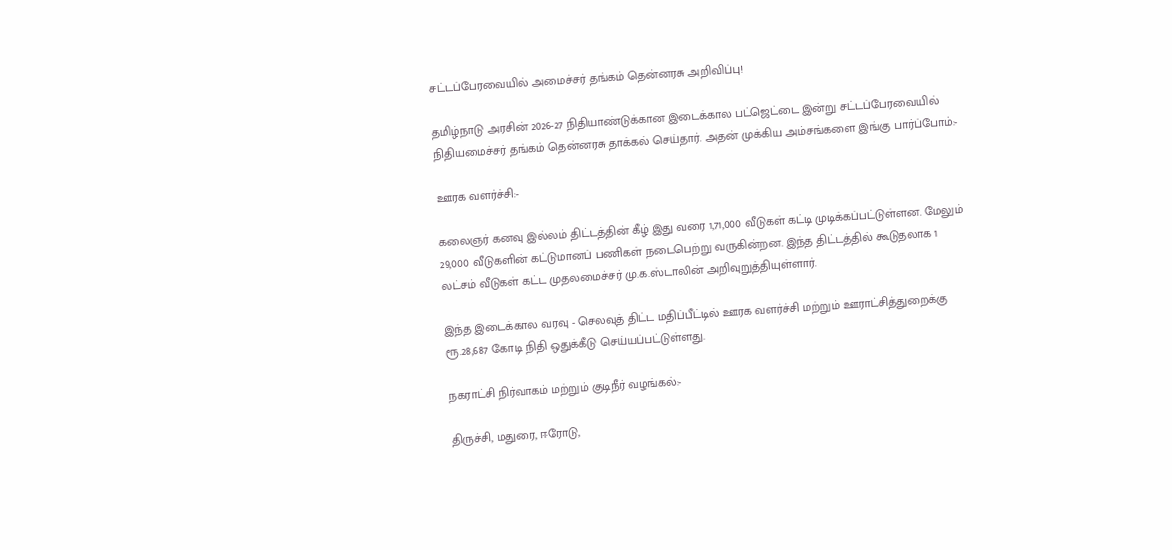சட்டப்பேரவையில் அமைச்சர் தங்கம் தென்னரசு அறிவிப்பு!

தமிழ்நாடு அரசின் 2026-27 நிதியாண்டுக்கான இடைக்கால பட்ஜெட்டை இன்று சட்டப்பேரவையில் நிதியமைச்சர் தங்கம் தென்னரசு தாக்கல் செய்தார். அதன் முக்கிய அம்சங்களை இங்கு பார்ப்போம்:-

ஊரக வளர்ச்சி:-

கலைஞர் கனவு இல்லம் திட்டத்தின் கீழ் இது வரை 1,71,000 வீடுகள் கட்டி முடிக்கப்பட்டுள்ளன. மேலும் 29,000 வீடுகளின் கட்டுமானப் பணிகள் நடைபெற்று வருகின்றன. இந்த திட்டத்தில் கூடுதலாக 1 லட்சம் வீடுகள் கட்ட முதலமைச்சர் மு.க.ஸ்டாலின் அறிவுறுத்தியுள்ளார்.

இந்த இடைக்கால வரவு - செலவுத் திட்ட மதிப்பீட்டில் ஊரக வளர்ச்சி மற்றும் ஊராட்சித்துறைக்கு ரூ.28,687 கோடி நிதி ஒதுக்கீடு செய்யப்பட்டுள்ளது.

நகராட்சி நிர்வாகம் மற்றும் குடிநீர் வழங்கல்:-

திருச்சி, மதுரை, ஈரோடு,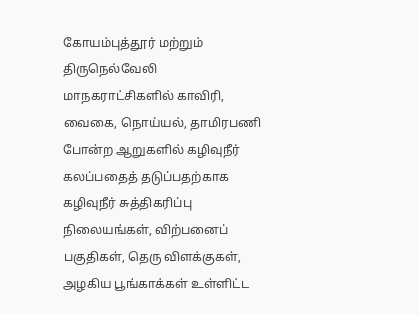கோயம்புத்தூர் மற்றும் திருநெல்வேலி மாநகராட்சிகளில் காவிரி, வைகை, நொய்யல், தாமிரபணி போன்ற ஆறுகளில் கழிவுநீர் கலப்பதைத் தடுப்பதற்காக கழிவுநீர் சுத்திகரிப்பு நிலையங்கள், விற்பனைப் பகுதிகள், தெரு விளக்குகள், அழகிய பூங்காக்கள் உள்ளிட்ட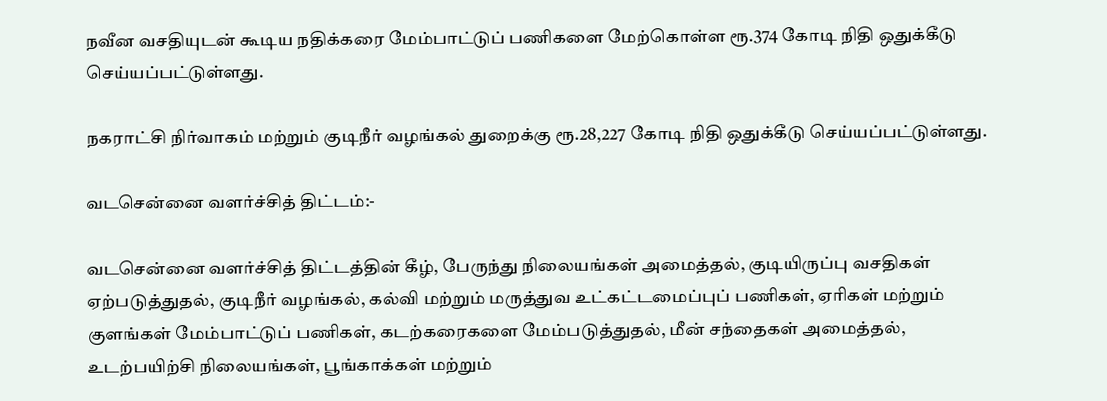நவீன வசதியுடன் கூடிய நதிக்கரை மேம்பாட்டுப் பணிகளை மேற்கொள்ள ரூ.374 கோடி நிதி ஒதுக்கீடு செய்யப்பட்டுள்ளது.

நகராட்சி நிர்வாகம் மற்றும் குடிநீர் வழங்கல் துறைக்கு ரூ.28,227 கோடி நிதி ஒதுக்கீடு செய்யப்பட்டுள்ளது.

வடசென்னை வளர்ச்சித் திட்டம்:-

வடசென்னை வளர்ச்சித் திட்டத்தின் கீழ், பேருந்து நிலையங்கள் அமைத்தல், குடியிருப்பு வசதிகள் ஏற்படுத்துதல், குடிநீர் வழங்கல், கல்வி மற்றும் மருத்துவ உட்கட்டமைப்புப் பணிகள், ஏரிகள் மற்றும் குளங்கள் மேம்பாட்டுப் பணிகள், கடற்கரைகளை மேம்படுத்துதல், மீன் சந்தைகள் அமைத்தல், உடற்பயிற்சி நிலையங்கள், பூங்காக்கள் மற்றும்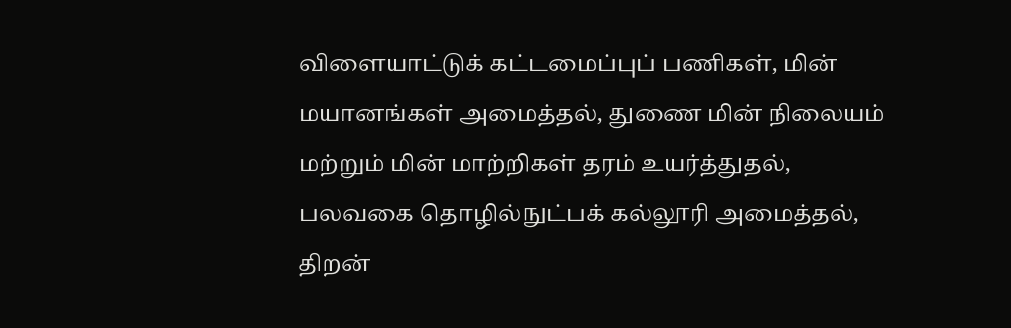விளையாட்டுக் கட்டமைப்புப் பணிகள், மின் மயானங்கள் அமைத்தல், துணை மின் நிலையம் மற்றும் மின் மாற்றிகள் தரம் உயர்த்துதல், பலவகை தொழில்நுட்பக் கல்லூரி அமைத்தல், திறன்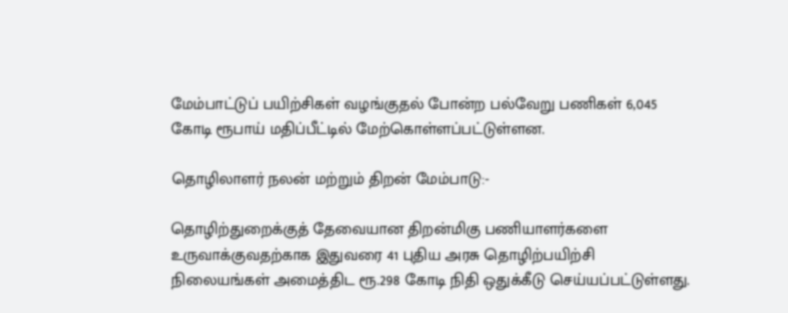மேம்பாட்டுப் பயிற்சிகள் வழங்குதல் போன்ற பல்வேறு பணிகள் 6,045 கோடி ரூபாய் மதிப்பீட்டில் மேற்கொள்ளப்பட்டுள்ளன.

தொழிலாளர் நலன் மற்றும் திறன் மேம்பாடு:-

தொழிற்துறைக்குத் தேவையான திறன்மிகு பணியாளர்களை உருவாக்குவதற்காக இதுவரை 41 புதிய அரசு தொழிற்பயிற்சி நிலையங்கள் அமைத்திட ரூ.298 கோடி நிதி ஒதுக்கீடு செய்யப்பட்டுள்ளது.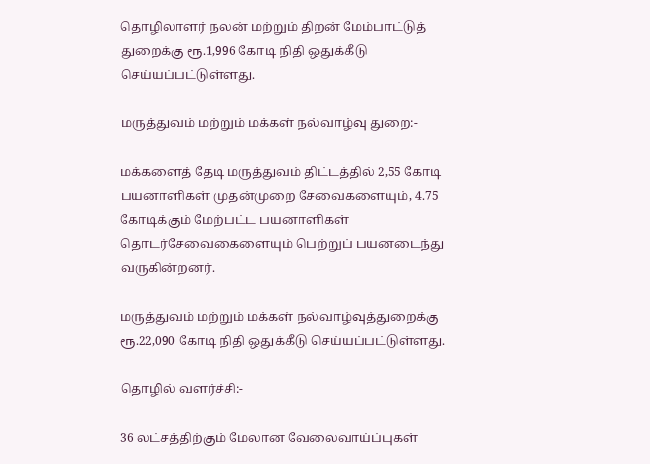தொழிலாளர் நலன் மற்றும் திறன் மேம்பாட்டுத் துறைக்கு ரூ.1,996 கோடி நிதி ஒதுக்கீடு செய்யப்பட்டுள்ளது.

மருத்துவம் மற்றும் மக்கள் நல்வாழ்வு துறை:-

மக்களைத் தேடி மருத்துவம் திட்டத்தில் 2,55 கோடி பயனாளிகள் முதன்முறை சேவைகளையும், 4.75 கோடிக்கும் மேற்பட்ட பயனாளிகள் தொடர்சேவைகைளையும் பெற்றுப் பயனடைந்து வருகின்றனர்.

மருத்துவம் மற்றும் மக்கள் நல்வாழ்வுத்துறைக்கு ரூ.22,090 கோடி நிதி ஒதுக்கீடு செய்யப்பட்டுள்ளது.

தொழில் வளர்ச்சி:-

36 லட்சத்திற்கும் மேலான வேலைவாய்ப்புகள்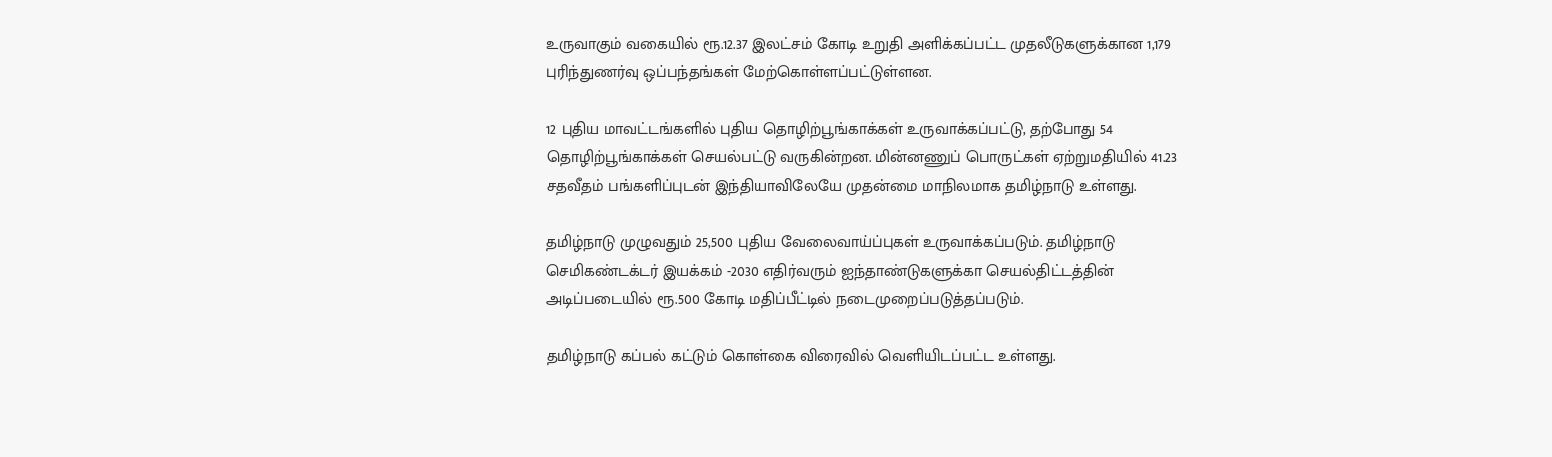உருவாகும் வகையில் ரூ.12.37 இலட்சம் கோடி உறுதி அளிக்கப்பட்ட முதலீடுகளுக்கான 1,179 புரிந்துணர்வு ஒப்பந்தங்கள் மேற்கொள்ளப்பட்டுள்ளன.

12 புதிய மாவட்டங்களில் புதிய தொழிற்பூங்காக்கள் உருவாக்கப்பட்டு, தற்போது 54 தொழிற்பூங்காக்கள் செயல்பட்டு வருகின்றன. மின்னணுப் பொருட்கள் ஏற்றுமதியில் 41.23 சதவீதம் பங்களிப்புடன் இந்தியாவிலேயே முதன்மை மாநிலமாக தமிழ்நாடு உள்ளது.

தமிழ்நாடு முழுவதும் 25,500 புதிய வேலைவாய்ப்புகள் உருவாக்கப்படும். தமிழ்நாடு செமிகண்டக்டர் இயக்கம் -2030 எதிர்வரும் ஐந்தாண்டுகளுக்கா செயல்திட்டத்தின் அடிப்படையில் ரூ.500 கோடி மதிப்பீட்டில் நடைமுறைப்படுத்தப்படும்.

தமிழ்நாடு கப்பல் கட்டும் கொள்கை விரைவில் வெளியிடப்பட்ட உள்ளது.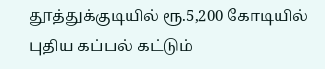தூத்துக்குடியில் ரூ.5,200 கோடியில் புதிய கப்பல் கட்டும்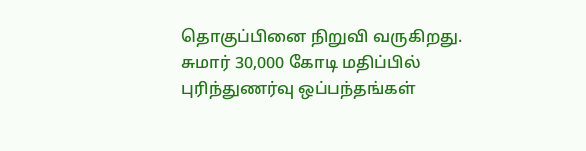தொகுப்பினை நிறுவி வருகிறது. சுமார் 30,000 கோடி மதிப்பில் புரிந்துணர்வு ஒப்பந்தங்கள்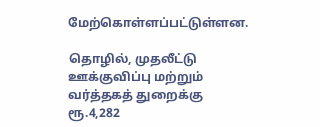மேற்கொள்ளப்பட்டுள்ளன.

தொழில், முதலீட்டு ஊக்குவிப்பு மற்றும் வர்த்தகத் துறைக்கு ரூ.4,282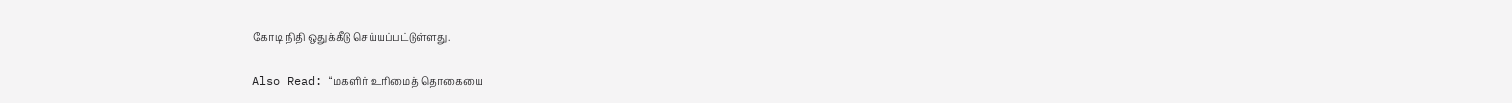கோடி நிதி ஒதுக்கீடு செய்யப்பட்டுள்ளது.

Also Read: “மகளிர் உரிமைத் தொகையை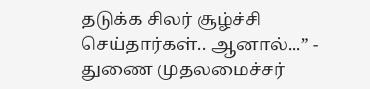தடுக்க சிலர் சூழ்ச்சி செய்தார்கள்.. ஆனால்...” - துணை முதலமைச்சர்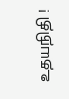உதயநிதி !